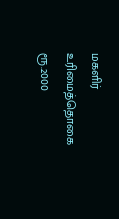மகளிர் உரிமைத்தொகை ரூ.2000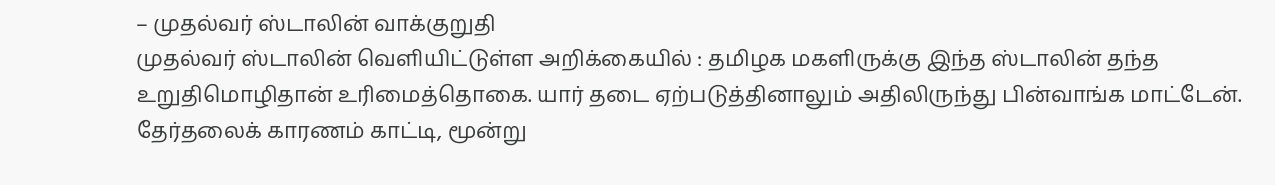– முதல்வர் ஸ்டாலின் வாக்குறுதி
முதல்வர் ஸ்டாலின் வெளியிட்டுள்ள அறிக்கையில் : தமிழக மகளிருக்கு இந்த ஸ்டாலின் தந்த உறுதிமொழிதான் உரிமைத்தொகை. யார் தடை ஏற்படுத்தினாலும் அதிலிருந்து பின்வாங்க மாட்டேன். தேர்தலைக் காரணம் காட்டி, மூன்று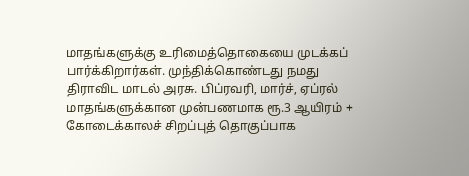மாதங்களுக்கு உரிமைத்தொகையை முடக்கப் பார்க்கிறார்கள். முந்திக்கொண்டது நமது திராவிட மாடல் அரசு. பிப்ரவரி, மார்ச், ஏப்ரல் மாதங்களுக்கான முன்பணமாக ரூ.3 ஆயிரம் + கோடைக்காலச் சிறப்புத் தொகுப்பாக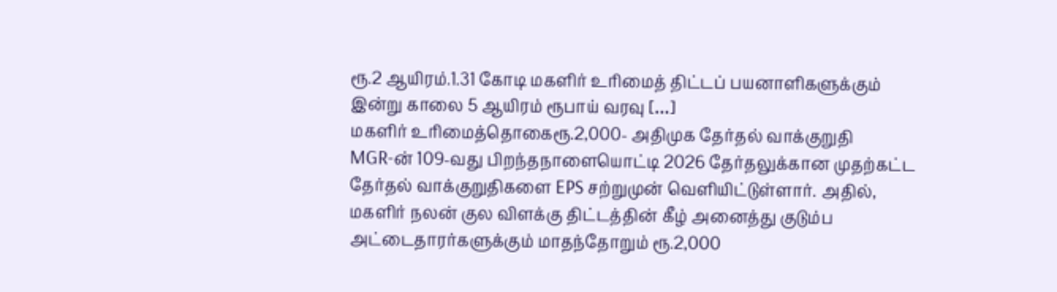ரூ.2 ஆயிரம்.1.31 கோடி மகளிர் உரிமைத் திட்டப் பயனாளிகளுக்கும் இன்று காலை 5 ஆயிரம் ரூபாய் வரவு […]
மகளிர் உரிமைத்தொகைரூ.2,000- அதிமுக தேர்தல் வாக்குறுதி
MGR-ன் 109-வது பிறந்தநாளையொட்டி 2026 தேர்தலுக்கான முதற்கட்ட தேர்தல் வாக்குறுதிகளை EPS சற்றுமுன் வெளியிட்டுள்ளார். அதில், மகளிர் நலன் குல விளக்கு திட்டத்தின் கீழ் அனைத்து குடும்ப அட்டைதாரர்களுக்கும் மாதந்தோறும் ரூ.2,000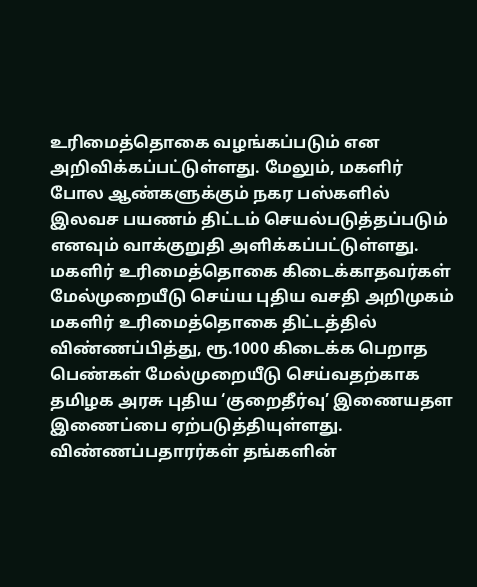உரிமைத்தொகை வழங்கப்படும் என அறிவிக்கப்பட்டுள்ளது. மேலும், மகளிர் போல ஆண்களுக்கும் நகர பஸ்களில் இலவச பயணம் திட்டம் செயல்படுத்தப்படும் எனவும் வாக்குறுதி அளிக்கப்பட்டுள்ளது.
மகளிர் உரிமைத்தொகை கிடைக்காதவர்கள் மேல்முறையீடு செய்ய புதிய வசதி அறிமுகம்
மகளிர் உரிமைத்தொகை திட்டத்தில் விண்ணப்பித்து, ரூ.1000 கிடைக்க பெறாத பெண்கள் மேல்முறையீடு செய்வதற்காக தமிழக அரசு புதிய ‘குறைதீர்வு’ இணையதள இணைப்பை ஏற்படுத்தியுள்ளது. விண்ணப்பதாரர்கள் தங்களின்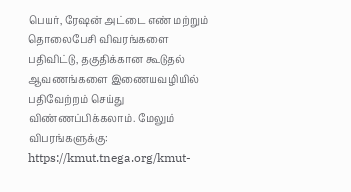பெயர், ரேஷன் அட்டை எண் மற்றும் தொலைபேசி விவரங்களை பதிவிட்டு, தகுதிக்கான கூடுதல் ஆவணங்களை இணையவழியில் பதிவேற்றம் செய்து விண்ணப்பிக்கலாம். மேலும் விபரங்களுக்கு: https://kmut.tnega.org/kmut-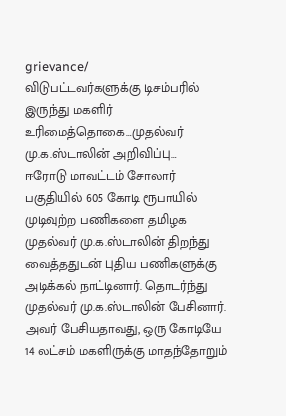grievance/
விடுபட்டவர்களுக்கு டிசம்பரில் இருந்து மகளிர் உரிமைத்தொகை…முதல்வர் மு.க.ஸ்டாலின் அறிவிப்பு…
ஈரோடு மாவட்டம் சோலார் பகுதியில் 605 கோடி ரூபாயில் முடிவுற்ற பணிகளை தமிழக முதல்வர் மு.க.ஸ்டாலின் திறந்து வைத்ததுடன் புதிய பணிகளுக்கு அடிக்கல் நாட்டினார். தொடர்ந்து முதல்வர் மு.க.ஸ்டாலின் பேசினார். அவர் பேசியதாவது, ஒரு கோடியே 14 லட்சம் மகளிருக்கு மாதந்தோறும்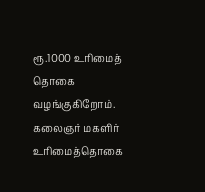ரூ.1000 உரிமைத் தொகை வழங்குகிறோம். கலைஞர் மகளிர் உரிமைத்தொகை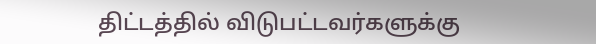திட்டத்தில் விடுபட்டவர்களுக்கு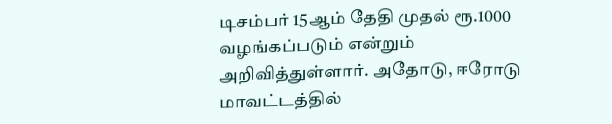டிசம்பர் 15ஆம் தேதி முதல் ரூ.1000 வழங்கப்படும் என்றும் அறிவித்துள்ளார். அதோடு, ஈரோடு மாவட்டத்தில்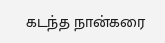கடந்த நான்கரை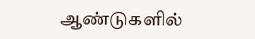ஆண்டுகளில்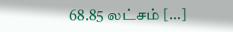68.85 லட்சம் […]